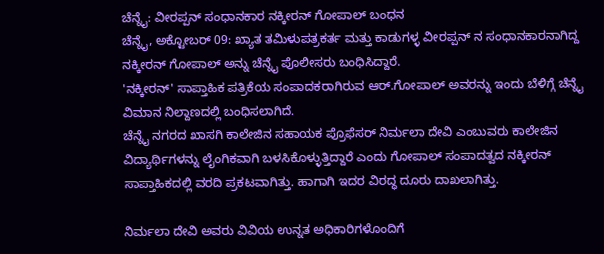ಚೆನ್ನೈ: ವೀರಪ್ಪನ್ ಸಂಧಾನಕಾರ ನಕ್ಕೀರನ್ ಗೋಪಾಲ್ ಬಂಧನ
ಚೆನ್ನೈ, ಅಕ್ಟೋಬರ್ 09: ಖ್ಯಾತ ತಮಿಳುಪತ್ರಕರ್ತ ಮತ್ತು ಕಾಡುಗಳ್ಳ ವೀರಪ್ಪನ್ ನ ಸಂಧಾನಕಾರನಾಗಿದ್ದ ನಕ್ಕೀರನ್ ಗೋಪಾಲ್ ಅನ್ನು ಚೆನ್ನೈ ಪೊಲೀಸರು ಬಂಧಿಸಿದ್ದಾರೆ.
'ನಕ್ಕೀರನ್' ಸಾಪ್ತಾಹಿಕ ಪತ್ರಿಕೆಯ ಸಂಪಾದಕರಾಗಿರುವ ಆರ್.ಗೋಪಾಲ್ ಅವರನ್ನು ಇಂದು ಬೆಳಿಗ್ಗೆ ಚೆನ್ನೈ ವಿಮಾನ ನಿಲ್ದಾಣದಲ್ಲಿ ಬಂಧಿಸಲಾಗಿದೆ.
ಚೆನ್ನೈ ನಗರದ ಖಾಸಗಿ ಕಾಲೇಜಿನ ಸಹಾಯಕ ಪ್ರೊಫೆಸರ್ ನಿರ್ಮಲಾ ದೇವಿ ಎಂಬುವರು ಕಾಲೇಜಿನ ವಿದ್ಯಾರ್ಥಿಗಳನ್ನು ಲೈಂಗಿಕವಾಗಿ ಬಳಸಿಕೊಳ್ಳುತ್ತಿದ್ದಾರೆ ಎಂದು ಗೋಪಾಲ್ ಸಂಪಾದತ್ವದ ನಕ್ಕೀರನ್ ಸಾಪ್ತಾಹಿಕದಲ್ಲಿ ವರದಿ ಪ್ರಕಟವಾಗಿತ್ತು. ಹಾಗಾಗಿ ಇದರ ವಿರದ್ಧ ದೂರು ದಾಖಲಾಗಿತ್ತು.

ನಿರ್ಮಲಾ ದೇವಿ ಅವರು ವಿವಿಯ ಉನ್ನತ ಅಧಿಕಾರಿಗಳೊಂದಿಗೆ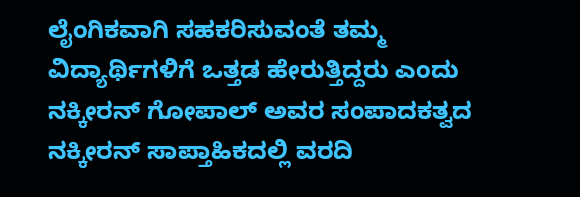ಲೈಂಗಿಕವಾಗಿ ಸಹಕರಿಸುವಂತೆ ತಮ್ಮ ವಿದ್ಯಾರ್ಥಿಗಳಿಗೆ ಒತ್ತಡ ಹೇರುತ್ತಿದ್ದರು ಎಂದು ನಕ್ಕೀರನ್ ಗೋಪಾಲ್ ಅವರ ಸಂಪಾದಕತ್ವದ ನಕ್ಕೀರನ್ ಸಾಪ್ತಾಹಿಕದಲ್ಲಿ ವರದಿ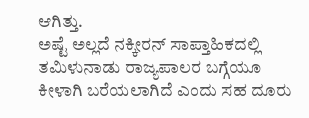ಆಗಿತ್ತು.
ಅಷ್ಟೆ ಅಲ್ಲದೆ ನಕ್ಕೀರನ್ ಸಾಪ್ತಾಹಿಕದಲ್ಲಿ ತಮಿಳುನಾಡು ರಾಜ್ಯಪಾಲರ ಬಗ್ಗೆಯೂ ಕೀಳಾಗಿ ಬರೆಯಲಾಗಿದೆ ಎಂದು ಸಹ ದೂರು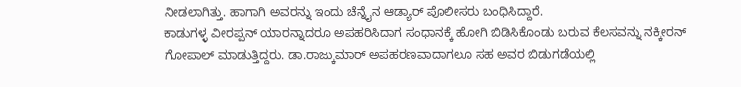ನೀಡಲಾಗಿತ್ತು. ಹಾಗಾಗಿ ಅವರನ್ನು ಇಂದು ಚೆನ್ನೈನ ಆಡ್ಯಾರ್ ಪೊಲೀಸರು ಬಂಧಿಸಿದ್ದಾರೆ.
ಕಾಡುಗಳ್ಳ ವೀರಪ್ಪನ್ ಯಾರನ್ನಾದರೂ ಅಪಹರಿಸಿದಾಗ ಸಂಧಾನಕ್ಕೆ ಹೋಗಿ ಬಿಡಿಸಿಕೊಂಡು ಬರುವ ಕೆಲಸವನ್ನು ನಕ್ಕೀರನ್ ಗೋಪಾಲ್ ಮಾಡುತ್ತಿದ್ದರು. ಡಾ.ರಾಜ್ಕುಮಾರ್ ಅಪಹರಣವಾದಾಗಲೂ ಸಹ ಅವರ ಬಿಡುಗಡೆಯಲ್ಲಿ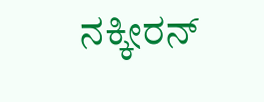ನಕ್ಕೀರನ್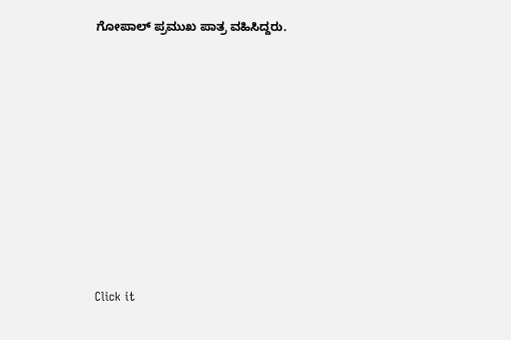ಗೋಪಾಲ್ ಪ್ರಮುಖ ಪಾತ್ರ ವಹಿಸಿದ್ದರು.












Click it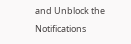and Unblock the Notifications